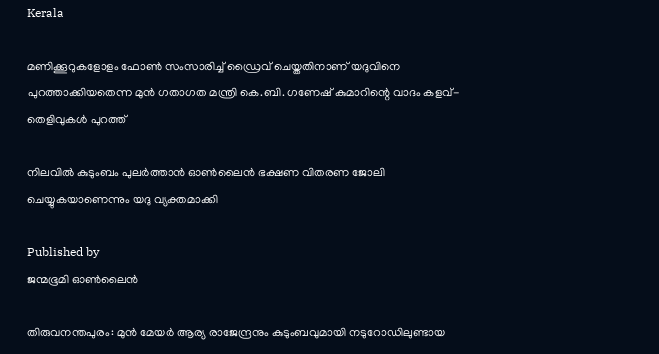Kerala

മണിക്കൂറുകളോളം ഫോൺ സംസാരിച്ച് ഡ്രൈവ് ചെയ്തതിനാണ് യദുവിനെ പുറത്താക്കിയതെന്ന മുൻ ഗതാഗത മന്ത്രി കെ.ബി. ഗണേഷ് കുമാറിന്റെ വാദം കളവ്- തെളിവുകൾ പുറത്ത്

നിലവിൽ കുടുംബം പുലർത്താൻ ഓൺലൈൻ ഭക്ഷണ വിതരണ ജോലി ചെയ്യുകയാണെന്നും യദു വ്യക്തമാക്കി

Published by
ജന്മഭൂമി ഓണ്‍ലൈന്‍

തിരുവനന്തപുരം: മുൻ മേയർ ആര്യ രാജേന്ദ്രനും കുടുംബവുമായി നടുറോഡിലുണ്ടായ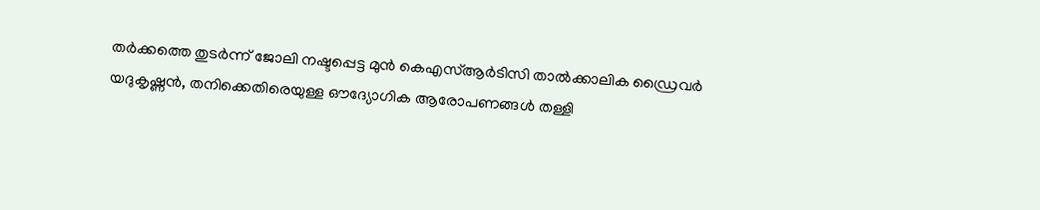തർക്കത്തെ തുടർന്ന് ജോലി നഷ്ടപ്പെട്ട മുൻ കെഎസ്ആർടിസി താൽക്കാലിക ഡ്രൈവർ യദുകൃഷ്ണൻ, തനിക്കെതിരെയുള്ള ഔദ്യോഗിക ആരോപണങ്ങൾ തള്ളി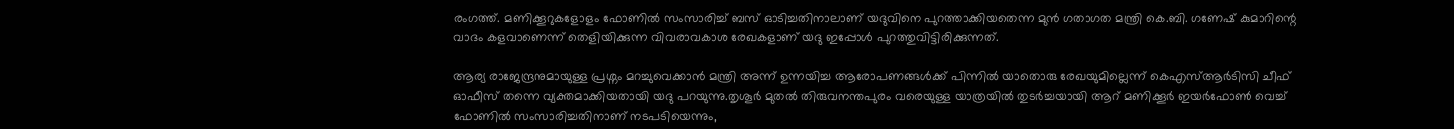രംഗത്ത്. മണിക്കൂറുകളോളം ഫോണിൽ സംസാരിച്ച് ബസ് ഓടിച്ചതിനാലാണ് യദുവിനെ പുറത്താക്കിയതെന്ന മുൻ ഗതാഗത മന്ത്രി കെ.ബി. ഗണേഷ് കുമാറിന്റെ വാദം കളവാണെന്ന് തെളിയിക്കുന്ന വിവരാവകാശ രേഖകളാണ് യദു ഇപ്പോൾ പുറത്തുവിട്ടിരിക്കുന്നത്.

ആര്യ രാജേന്ദ്രനുമായുള്ള പ്രശ്നം മറച്ചുവെക്കാൻ മന്ത്രി അന്ന് ഉന്നയിച്ച ആരോപണങ്ങൾക്ക് പിന്നിൽ യാതൊരു രേഖയുമില്ലെന്ന് കെഎസ്ആർടിസി ചീഫ് ഓഫീസ് തന്നെ വ്യക്തമാക്കിയതായി യദു പറയുന്നു.തൃശൂർ മുതൽ തിരുവനന്തപുരം വരെയുള്ള യാത്രയിൽ തുടർച്ചയായി ആറ് മണിക്കൂർ ഇയർഫോൺ വെച്ച് ഫോണിൽ സംസാരിച്ചതിനാണ് നടപടിയെന്നും,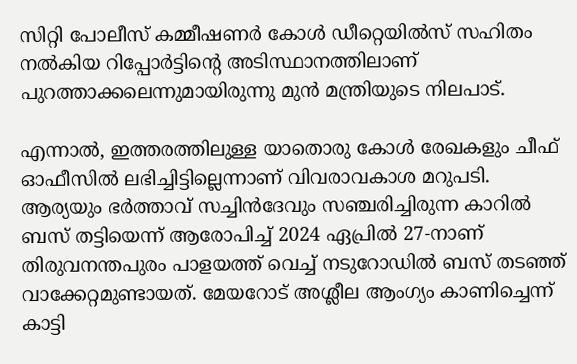സിറ്റി പോലീസ് കമ്മീഷണർ കോൾ ഡീറ്റെയിൽസ് സഹിതം നൽകിയ റിപ്പോർട്ടിന്റെ അടിസ്ഥാനത്തിലാണ് പുറത്താക്കലെന്നുമായിരുന്നു മുൻ മന്ത്രിയുടെ നിലപാട്.

എന്നാൽ, ഇത്തരത്തിലുള്ള യാതൊരു കോൾ രേഖകളും ചീഫ് ഓഫീസിൽ ലഭിച്ചിട്ടില്ലെന്നാണ് വിവരാവകാശ മറുപടി. ആര്യയും ഭർത്താവ് സച്ചിൻദേവും സഞ്ചരിച്ചിരുന്ന കാറിൽ ബസ് തട്ടിയെന്ന് ആരോപിച്ച് 2024 ഏപ്രിൽ 27-നാണ് തിരുവനന്തപുരം പാളയത്ത് വെച്ച് നടുറോഡിൽ ബസ് തടഞ്ഞ് വാക്കേറ്റമുണ്ടായത്. മേയറോട് അശ്ലീല ആംഗ്യം കാണിച്ചെന്ന് കാട്ടി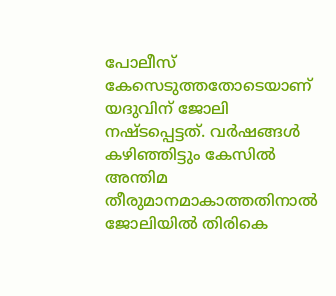പോലീസ് കേസെടുത്തതോടെയാണ് യദുവിന് ജോലി നഷ്ടപ്പെട്ടത്. വർഷങ്ങൾ കഴിഞ്ഞിട്ടും കേസിൽ അന്തിമ തീരുമാനമാകാത്തതിനാൽ ജോലിയിൽ തിരികെ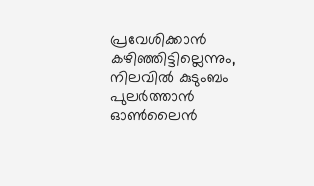പ്രവേശിക്കാൻ കഴിഞ്ഞിട്ടില്ലെന്നും, നിലവിൽ കുടുംബം പുലർത്താൻ ഓൺലൈൻ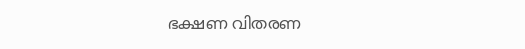ഭക്ഷണ വിതരണ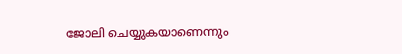ജോലി ചെയ്യുകയാണെന്നും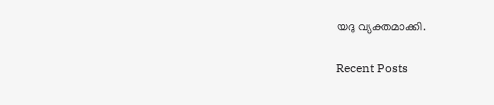യദു വ്യക്തമാക്കി.

Recent Posts